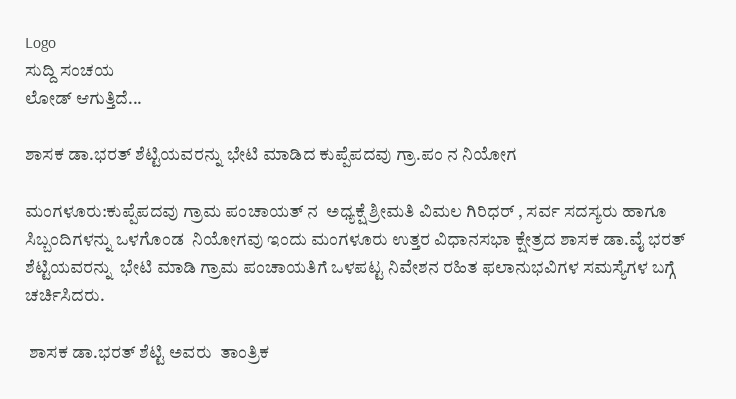Logo
ಸುದ್ದಿ ಸಂಚಯ
ಲೋಡ್ ಆಗುತ್ತಿದೆ...

ಶಾಸಕ ಡಾ.ಭರತ್ ಶೆಟ್ಟಿಯವರನ್ನು ಭೇಟಿ ಮಾಡಿದ ಕುಪ್ಪೆಪದವು ಗ್ರಾ.ಪಂ ನ ನಿಯೋಗ

ಮಂಗಳೂರು:ಕುಪ್ಪೆಪದವು ಗ್ರಾಮ ಪಂಚಾಯತ್ ನ  ಅಧ್ಯಕ್ಷೆ ಶ್ರೀಮತಿ ವಿಮಲ ಗಿರಿಧರ್ , ಸರ್ವ ಸದಸ್ಯರು ಹಾಗೂ ಸಿಬ್ಬಂದಿಗಳನ್ನು ಒಳಗೊಂಡ  ನಿಯೋಗವು ಇಂದು ಮಂಗಳೂರು ಉತ್ತರ ವಿಧಾನಸಭಾ ಕ್ಷೇತ್ರದ ಶಾಸಕ ಡಾ.ವೈ ಭರತ್ ಶೆಟ್ಟಿಯವರನ್ನು  ಭೇಟಿ ಮಾಡಿ ಗ್ರಾಮ ಪಂಚಾಯತಿಗೆ ಒಳಪಟ್ಟ ನಿವೇಶನ ರಹಿತ ಫಲಾನುಭವಿಗಳ ಸಮಸ್ಯೆಗಳ ಬಗ್ಗೆ ಚರ್ಚಿಸಿದರು.

 ಶಾಸಕ ಡಾ.ಭರತ್ ಶೆಟ್ಟಿ ಅವರು  ತಾಂತ್ರಿಕ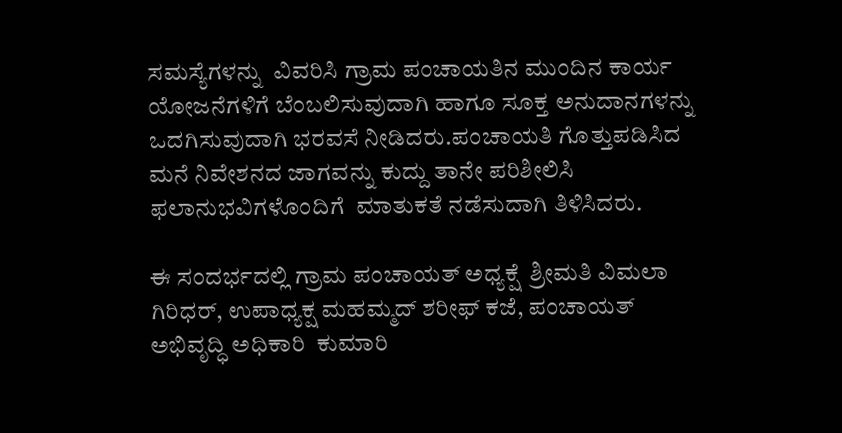ಸಮಸ್ಯೆಗಳನ್ನು  ವಿವರಿಸಿ ಗ್ರಾಮ ಪಂಚಾಯತಿನ ಮುಂದಿನ ಕಾರ್ಯ ಯೋಜನೆಗಳಿಗೆ ಬೆಂಬಲಿಸುವುದಾಗಿ ಹಾಗೂ ಸೂಕ್ತ ಅನುದಾನಗಳನ್ನು ಒದಗಿಸುವುದಾಗಿ ಭರವಸೆ ನೀಡಿದರು.ಪಂಚಾಯತಿ ಗೊತ್ತುಪಡಿಸಿದ ಮನೆ ನಿವೇಶನದ ಜಾಗವನ್ನು ಕುದ್ದು ತಾನೇ ಪರಿಶೀಲಿಸಿ ಫಲಾನುಭವಿಗಳೊಂದಿಗೆ  ಮಾತುಕತೆ ನಡೆಸುದಾಗಿ ತಿಳಿಸಿದರು.

ಈ ಸಂದರ್ಭದಲ್ಲಿ ಗ್ರಾಮ ಪಂಚಾಯತ್ ಅಧ್ಯಕ್ಷೆ  ಶ್ರೀಮತಿ ವಿಮಲಾ ಗಿರಿಧರ್, ಉಪಾಧ್ಯಕ್ಷ ಮಹಮ್ಮದ್ ಶರೀಫ್ ಕಜೆ, ಪಂಚಾಯತ್ ಅಭಿವೃದ್ಧಿ ಅಧಿಕಾರಿ  ಕುಮಾರಿ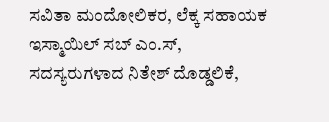ಸವಿತಾ ಮಂದೋಲಿಕರ, ಲೆಕ್ಕ ಸಹಾಯಕ ಇಸ್ಮಾಯಿಲ್ ಸಬ್ ಎಂ.ಸ್, ಸದಸ್ಯರುಗಳಾದ ನಿತೇಶ್ ದೊಡ್ಡಲಿಕೆ,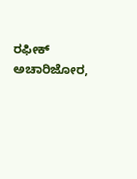ರಫೀಕ್ ಅಚಾರಿಜೋರ,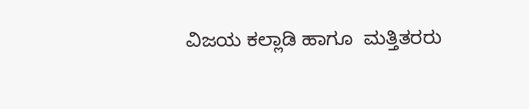ವಿಜಯ ಕಲ್ಲಾಡಿ ಹಾಗೂ  ಮತ್ತಿತರರು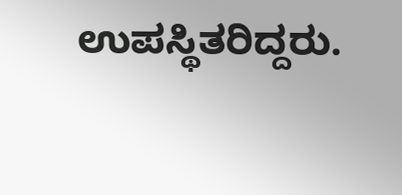ಉಪಸ್ಥಿತರಿದ್ದರು.